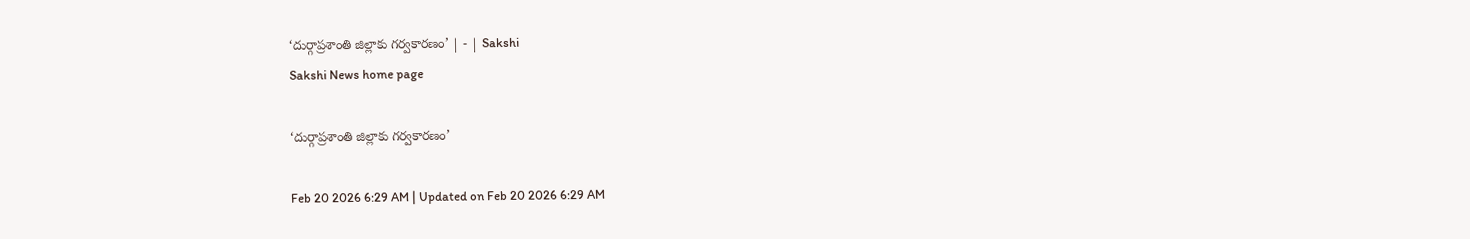‘దుర్గాప్రశాంతి జిల్లాకు గర్వకారణం’ | - | Sakshi
Sakshi News home page

‘దుర్గాప్రశాంతి జిల్లాకు గర్వకారణం’

Feb 20 2026 6:29 AM | Updated on Feb 20 2026 6:29 AM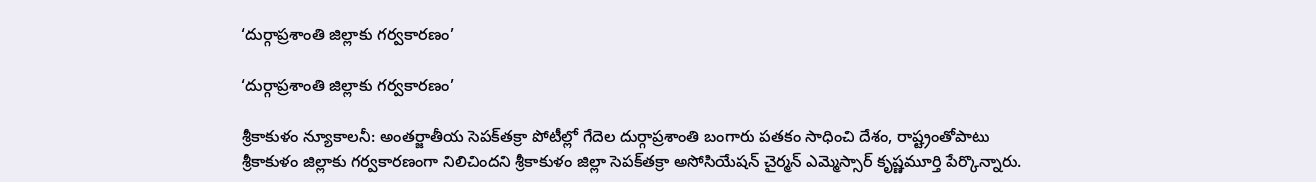‘దుర్గాప్రశాంతి జిల్లాకు గర్వకారణం’

‘దుర్గాప్రశాంతి జిల్లాకు గర్వకారణం’

శ్రీకాకుళం న్యూకాలనీ: అంతర్జాతీయ సెపక్‌తక్రా పోటీల్లో గేదెల దుర్గాప్రశాంతి బంగారు పతకం సాధించి దేశం, రాష్ట్రంతోపాటు శ్రీకాకుళం జిల్లాకు గర్వకారణంగా నిలిచిందని శ్రీకాకుళం జిల్లా సెపక్‌తక్రా అసోసియేషన్‌ చైర్మన్‌ ఎమ్మెస్సార్‌ కృష్ణమూర్తి పేర్కొన్నారు.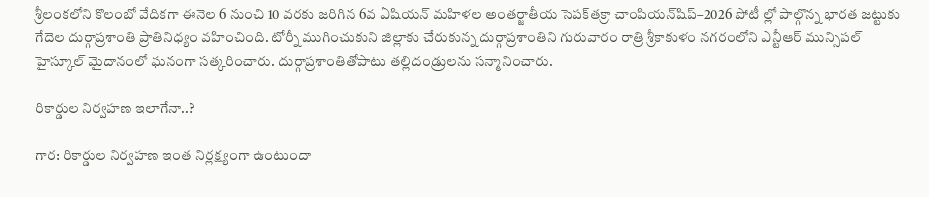శ్రీలంకలోని కొలంబో వేదికగా ఈనెల 6 నుంచి 10 వరకు జరిగిన 6వ ఏషియన్‌ మహిళల అంతర్జాతీయ సెపక్‌తక్రా చాంపియన్‌షిప్‌–2026 పోటీ ల్లో పాల్గొన్న భారత జట్టుకు గేదెల దుర్గాప్రశాంతి ప్రాతినిధ్యం వహించింది. టోర్నీ ముగించుకుని జిల్లాకు చేరుకున్న దుర్గాప్రశాంతిని గురువారం రాత్రి శ్రీకాకుళం నగరంలోని ఎన్టీఆర్‌ మున్సిపల్‌ హైస్కూల్‌ మైదానంలో ఘనంగా సత్కరించారు. దుర్గాప్రశాంతితోపాటు తల్లిదండ్రులను సన్మానించారు.

రికార్డుల నిర్వహణ ఇలాగేనా..?

గార: రికార్డుల నిర్వహణ ఇంత నిర్లక్ష్యంగా ఉంటుందా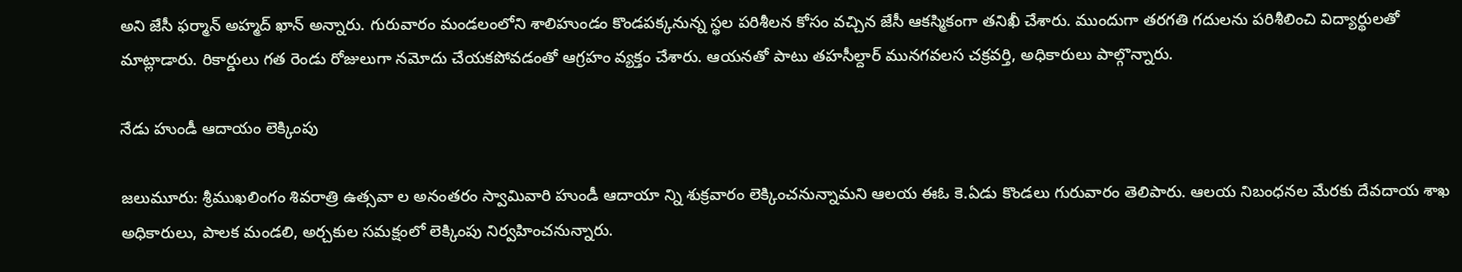అని జేసీ ఫర్మాన్‌ అహ్మద్‌ ఖాన్‌ అన్నారు. గురువారం మండలంలోని శాలిహుండం కొండపక్కనున్న స్థల పరిశీలన కోసం వచ్చిన జేసీ ఆకస్మికంగా తనిఖీ చేశారు. ముందుగా తరగతి గదులను పరిశీలించి విద్యార్థులతో మాట్లాడారు. రికార్డులు గత రెండు రోజులుగా నమోదు చేయకపోవడంతో ఆగ్రహం వ్యక్తం చేశారు. ఆయనతో పాటు తహసీల్దార్‌ మునగవలస చక్రవర్తి, అధికారులు పాల్గొన్నారు.

నేడు హుండీ ఆదాయం లెక్కింపు

జలుమూరు: శ్రీముఖలింగం శివరాత్రి ఉత్సవా ల అనంతరం స్వామివారి హుండీ ఆదాయా న్ని శుక్రవారం లెక్కించనున్నామని ఆలయ ఈఓ కె.ఏడు కొండలు గురువారం తెలిపారు. ఆలయ నిబంధనల మేరకు దేవదాయ శాఖ అధికారులు, పాలక మండలి, అర్చకుల సమక్షంలో లెక్కింపు నిర్వహించనున్నారు.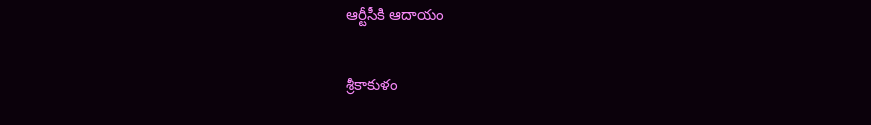ఆర్టీసీకి ఆదాయం

శ్రీకాకుళం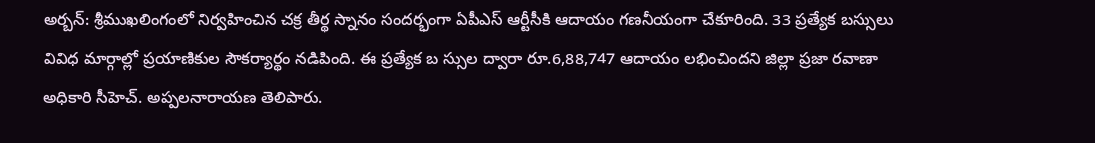అర్బన్‌: శ్రీముఖలింగంలో నిర్వహించిన చక్ర తీర్థ స్నానం సందర్భంగా ఏపీఎస్‌ ఆర్టీసీకి ఆదాయం గణనీయంగా చేకూరింది. 33 ప్రత్యేక బస్సులు వివిధ మార్గాల్లో ప్రయాణికుల సౌకర్యార్థం నడిపింది. ఈ ప్రత్యేక బ స్సుల ద్వారా రూ.6,88,747 ఆదాయం లభించిందని జిల్లా ప్రజా రవాణా అధికారి సీహెచ్‌. అప్పలనారాయణ తెలిపారు.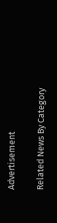Advertisement

Related News By Category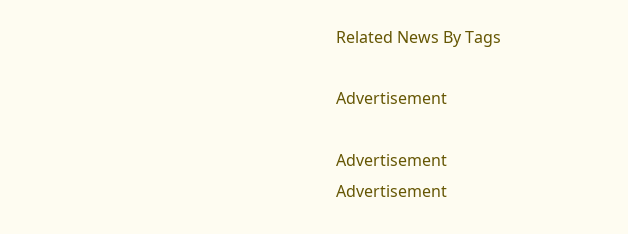Related News By Tags

Advertisement

Advertisement
Advertisement